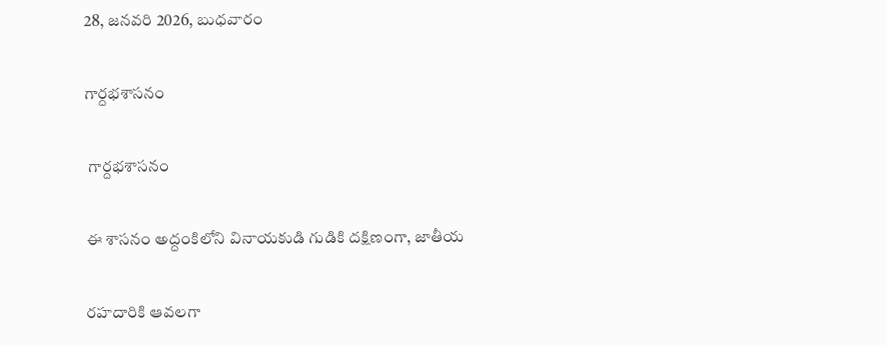28, జనవరి 2026, బుధవారం

గార్దభశాసనం

 గార్దభశాసనం

ఈ శాసనం అద్దంకిలోని వినాయకుడి గుడికి దక్షిణంగా, జాతీయ

రహదారికి ఆవలగా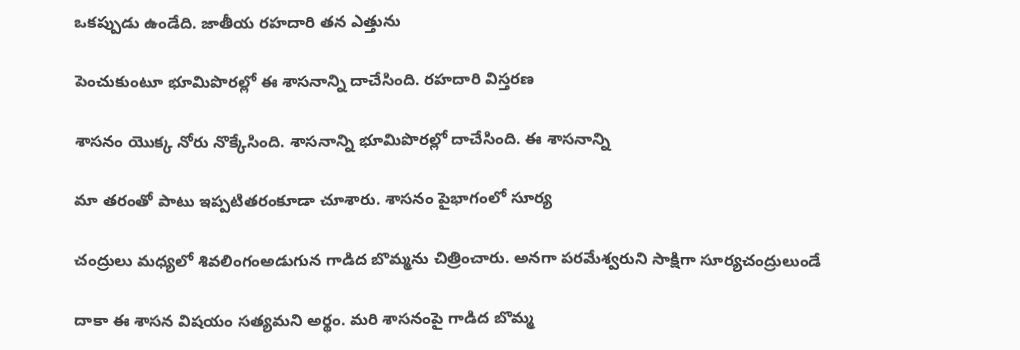ఒకప్పుడు ఉండేది. జాతీయ రహదారి తన ఎత్తును

పెంచుకుంటూ భూమిపొరల్లో ఈ శాసనాన్ని దాచేసింది. రహదారి విస్తరణ

శాసనం యొక్క నోరు నొక్కేసింది. శాసనాన్ని భూమిపొరల్లో దాచేసింది. ఈ శాసనాన్ని

మా తరంతో పాటు ఇప్పటితరంకూడా చూశారు. శాసనం పైభాగంలో సూర్య

చంద్రులు మధ్యలో శివలింగంఅడుగున గాడిద బొమ్మను చిత్రించారు. అనగా పరమేశ్వరుని సాక్షిగా సూర్యచంద్రులుండే

దాకా ఈ శాసన విషయం సత్యమని అర్థం. మరి శాసనంపై గాడిద బొమ్మ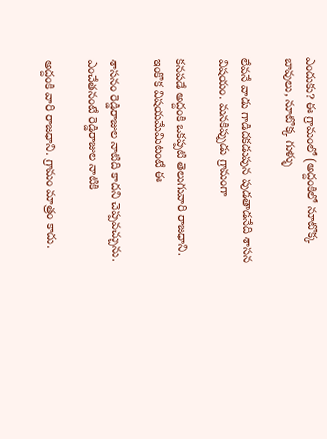ఎందుకు? ఈ గ్రామంలో (అద్దంకిలో నూటొక్క బావులు, నూటొక్క గుళ్ళు

లేవనే వాడు గాడిదకడుపున పుడతాడనేది శాసన విషయం. మనకిప్పుడు గ్రామంగా

కనపడే అద్దంకి ఒకప్పటి తెలుగువారి రాజధాని. ఇంకొక విషయమేమిటంటే ఈ

శాసనం రెడ్డిరాజుల నాటిది కాదని చెప్పవచ్చును. ఎంచేతనంటే రెడ్డిరాజుల నాటికి

అద్దంకి వారి రాజధాని. గ్రామం మాత్రం కాదు.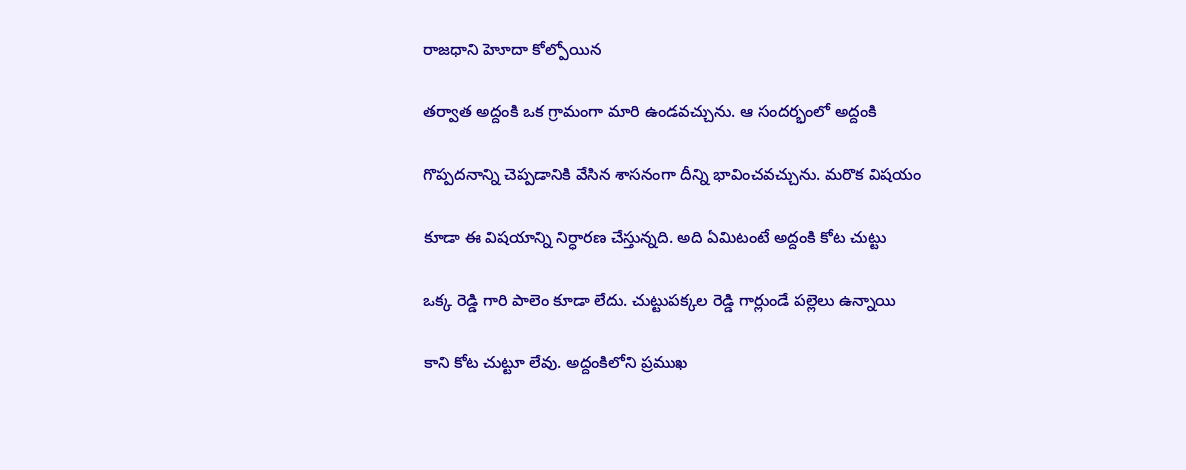రాజధాని హెూదా కోల్పోయిన

తర్వాత అద్దంకి ఒక గ్రామంగా మారి ఉండవచ్చును. ఆ సందర్భంలో అద్దంకి

గొప్పదనాన్ని చెప్పడానికి వేసిన శాసనంగా దీన్ని భావించవచ్చును. మరొక విషయం

కూడా ఈ విషయాన్ని నిర్ధారణ చేస్తున్నది. అది ఏమిటంటే అద్దంకి కోట చుట్టు

ఒక్క రెడ్డి గారి పాలెం కూడా లేదు. చుట్టుపక్కల రెడ్డి గార్లుండే పల్లెలు ఉన్నాయి

కాని కోట చుట్టూ లేవు. అద్దంకిలోని ప్రముఖ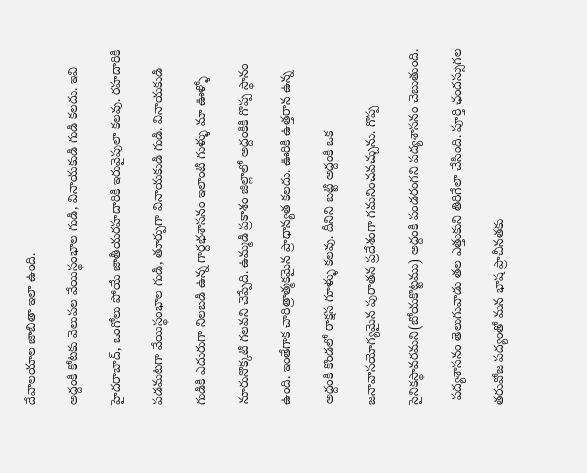దేవాలయాల జాబితా ఇలా ఉంది.

అద్దంకి కోటకు వెలుపల వేయిస్థంభాల గుడి, వినాయకుడి గుడి కలదు. ఇవి

హైదరాబాద్, ఒంగోలు పోయే జాతీయరహదారికి ఇరువైపులా కలవు. రహదారికి

పడమటగా వేయిస్థంభాల గుడి, తూర్పుగా వినాయకుడి గుడి. వినాయకుడి

గుడికి ఎదురుగా నిలబడి ఉన్న గార్దభశాసనం ఇలాంటి గుళ్ళు మా ఊళ్ళో

నూరునొక్కటి గలవని చెప్పేది. ఉమ్మడి ప్రకాశం జిల్లాలో అద్దంకికి గొప్ప స్థానం

ఉంది. ఇంతేగాక చారిత్రాత్మకమైన ప్రాధాన్యత కలదు. ఊరికి ఉత్తరాన ఉన్న

అద్దంకి కొండలో రాక్షస గూళ్ళు కలవు. దీనిని బట్టి అద్దంకి ఒక

జనావాసయోగ్యమైన పురాతన ప్రదేశంగా గమనించవచ్చును. గొప్ప

సైనికస్థావరమని(బోయకొట్టము) అద్దంకి పండరంగని పద్యశాసనం చెబుతుంది.

 పద్యశాసనం తెలుగువాడు తల ఎత్తుకుని తిరిగేలా చేసింది. పూర్తి ఛందస్సుగల

తరువోజ పద్యంతో మన భాష ప్రాచీనతకు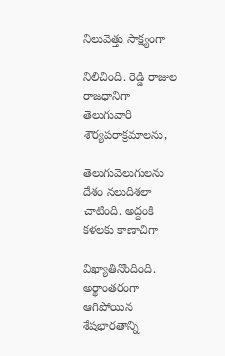నిలువెత్తు సాక్ష్యంగా

నిలిచింది. రెడ్డి రాజుల రాజధానిగా తెలుగువారి శౌర్యపరాక్రమాలను,

తెలుగువెలుగులను దేశం నలుదిశలా చాటింది. అద్దంకి కళలకు కాణాచిగా

విఖ్యాతినొందింది. అర్థాంతరంగా ఆగిపోయిన శేషభారతాన్ని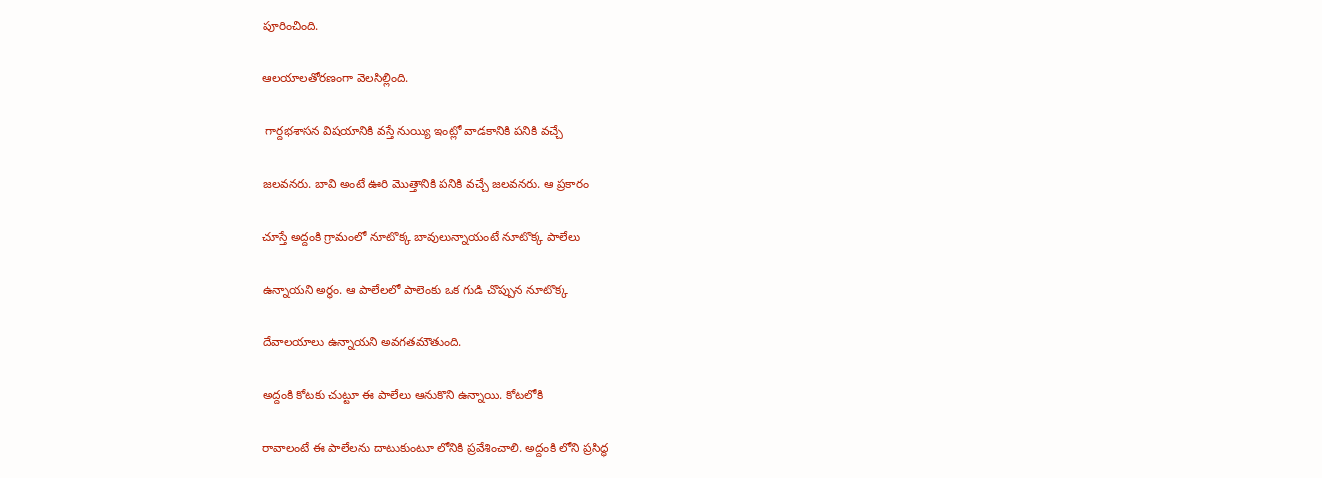పూరించింది.

ఆలయాలతోరణంగా వెలసిల్లింది.

 గార్దభశాసన విషయానికి వస్తే నుయ్యి ఇంట్లో వాడకానికి పనికి వచ్చే

జలవనరు. బావి అంటే ఊరి మొత్తానికి పనికి వచ్చే జలవనరు. ఆ ప్రకారం

చూస్తే అద్దంకి గ్రామంలో నూటొక్క బావులున్నాయంటే నూటొక్క పాలేలు

ఉన్నాయని అర్థం. ఆ పాలేలలో పాలెంకు ఒక గుడి చొప్పున నూటొక్క

దేవాలయాలు ఉన్నాయని అవగతమౌతుంది.

అద్దంకి కోటకు చుట్టూ ఈ పాలేలు ఆనుకొని ఉన్నాయి. కోటలోకి

రావాలంటే ఈ పాలేలను దాటుకుంటూ లోనికి ప్రవేశించాలి. అద్దంకి లోని ప్రసిద్ధ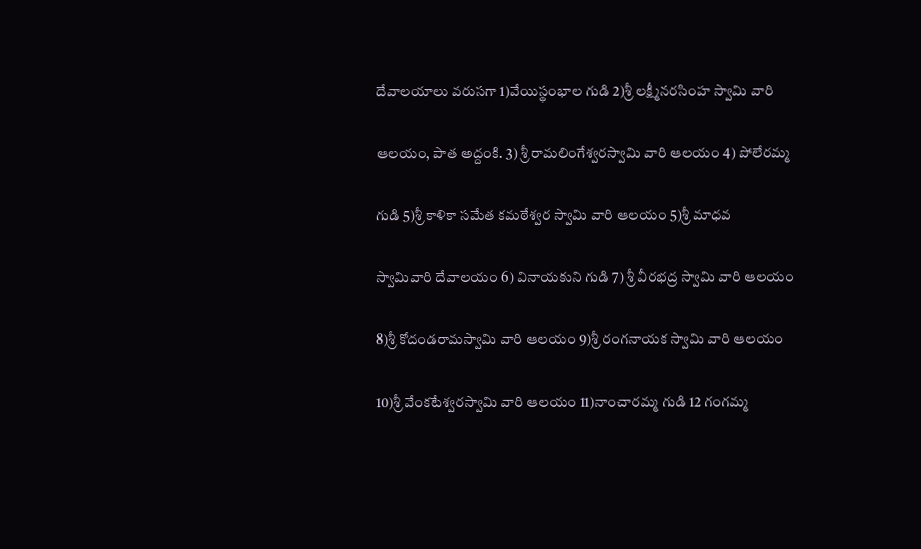దేవాలయాలు వరుసగా 1)వేయిస్థంభాల గుడి 2)శ్రీ లక్ష్మీనరసింహ స్వామి వారి

ఆలయం, పాత అద్దంకి. 3) శ్రీ రామలింగేశ్వరస్వామి వారి ఆలయం 4) పోలేరమ్మ

గుడి 5)శ్రీ కాళికా సమేత కమఠేశ్వర స్వామి వారి ఆలయం 5)శ్రీ మాధవ

స్వామివారి దేవాలయం 6) వినాయకుని గుడి 7) శ్రీ వీరభద్ర స్వామి వారి ఆలయం

8)శ్రీ కోదండరామస్వామి వారి ఆలయం 9)శ్రీ రంగనాయక స్వామి వారి ఆలయం

10)శ్రీ వేంకటేశ్వరస్వామి వారి ఆలయం 11)నాంచారమ్మ గుడి 12 గంగమ్మ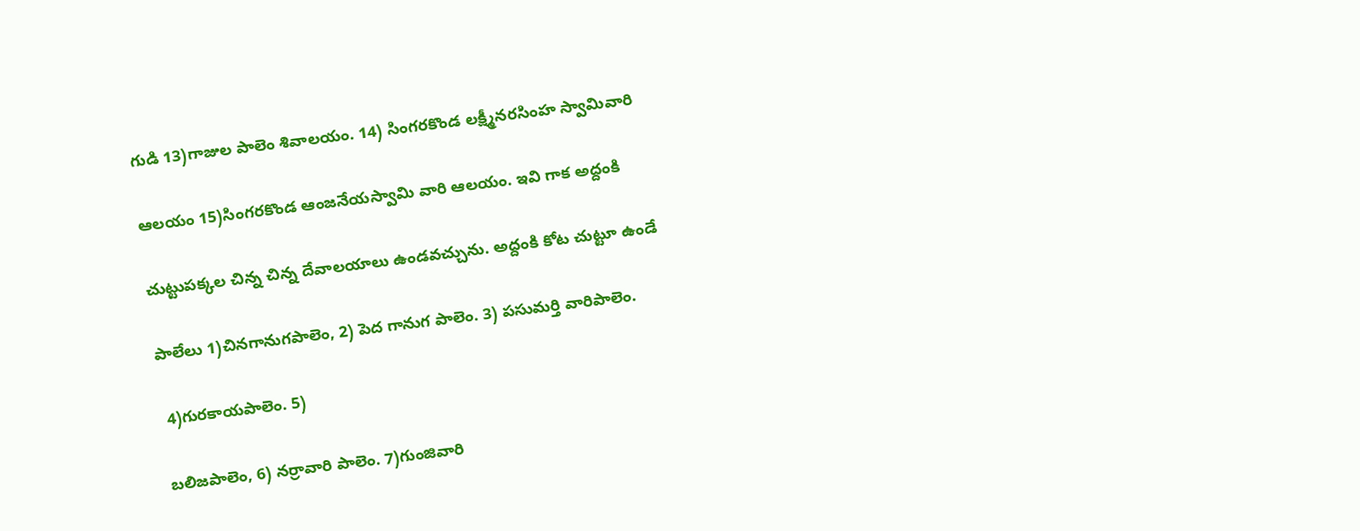గుడి 13)గాజుల పాలెం శివాలయం. 14) సింగరకొండ లక్ష్మీనరసింహ స్వామివారి

ఆలయం 15)సింగరకొండ ఆంజనేయస్వామి వారి ఆలయం. ఇవి గాక అద్దంకి

చుట్టుపక్కల చిన్న చిన్న దేవాలయాలు ఉండవచ్చును. అద్దంకి కోట చుట్టూ ఉండే

పాలేలు 1)చినగానుగపాలెం, 2) పెద గానుగ పాలెం. 3) పసుమర్తి వారిపాలెం.

 4)గురకాయపాలెం. 5)

బలిజపాలెం, 6) నర్రావారి పాలెం. 7)గుంజివారి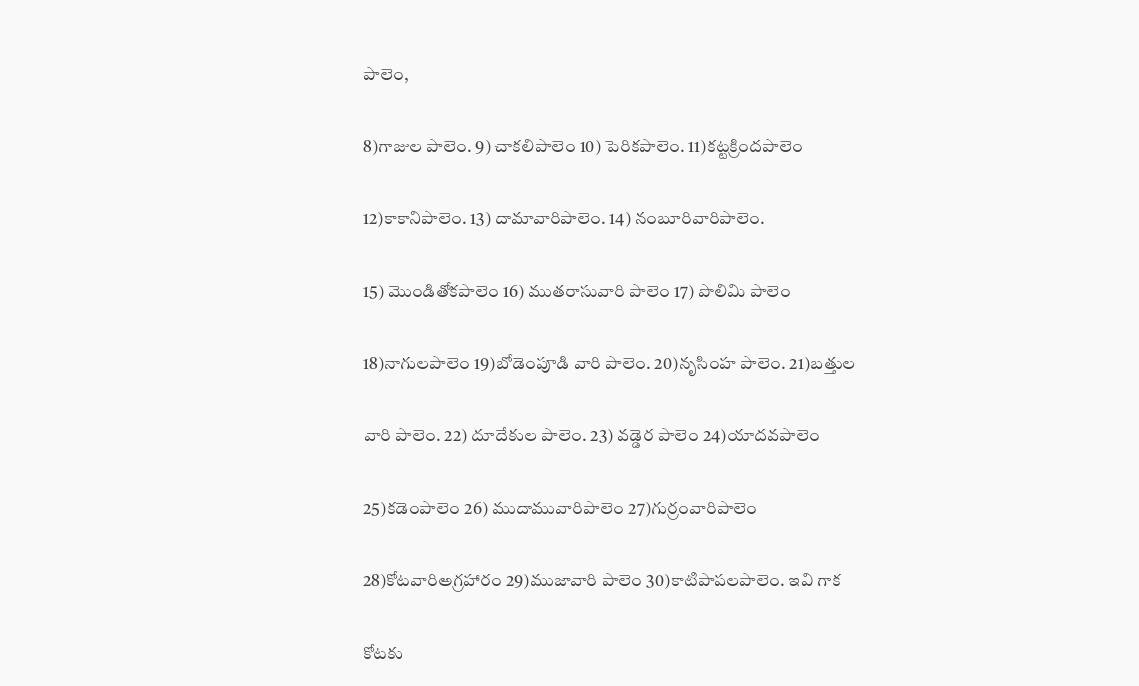పాలెం,

8)గాజుల పాలెం. 9) చాకలిపాలెం 10) పెరికపాలెం. 11)కట్టక్రిందపాలెం

12)కాకానిపాలెం. 13) దామావారిపాలెం. 14) నంబూరివారిపాలెం.

15) మొండితోకపాలెం 16) ముతరాసువారి పాలెం 17) పొలిమి పాలెం

18)నాగులపాలెం 19)బోడెంపూడి వారి పాలెం. 20)నృసింహ పాలెం. 21)బత్తుల

వారి పాలెం. 22) దూదేకుల పాలెం. 23) వడ్డెర పాలెం 24)యాదవపాలెం

25)కడెంపాలెం 26) ముదామువారిపాలెం 27)గుర్రంవారిపాలెం

28)కోటవారిఅగ్రహారం 29)ముజావారి పాలెం 30)కాటిపాపలపాలెం. ఇవి గాక

కోటకు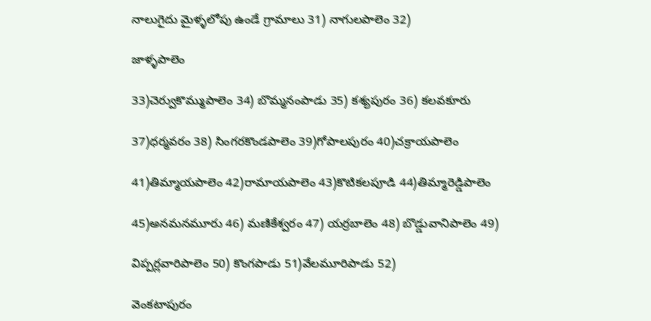నాలుగైదు మైళ్ళలోపు ఉండే గ్రామాలు 31) నాగులపాలెం 32)

జాళ్ళపాలెం

33)చెర్వుకొమ్ముపాలెం 34) బొమ్మనంపాడు 35) కశ్యపురం 36) కలవకూరు

37)ధర్మవరం 38) సింగరకొండపాలెం 39)గోపాలపురం 40)చక్రాయపాలెం

41)తిమ్మాయపాలెం 42)రామాయపాలెం 43)కొటికలపూడి 44)తిమ్మారెడ్డిపాలెం

45)అనమనమూరు 46) మణికేశ్వరం 47) యర్రబాలెం 48) బొడ్డువానిపాలెం 49)

విప్పర్లవారిపాలెం 50) కొంగపాడు 51)వేలమూరిపాడు 52)

వెంకటాపురం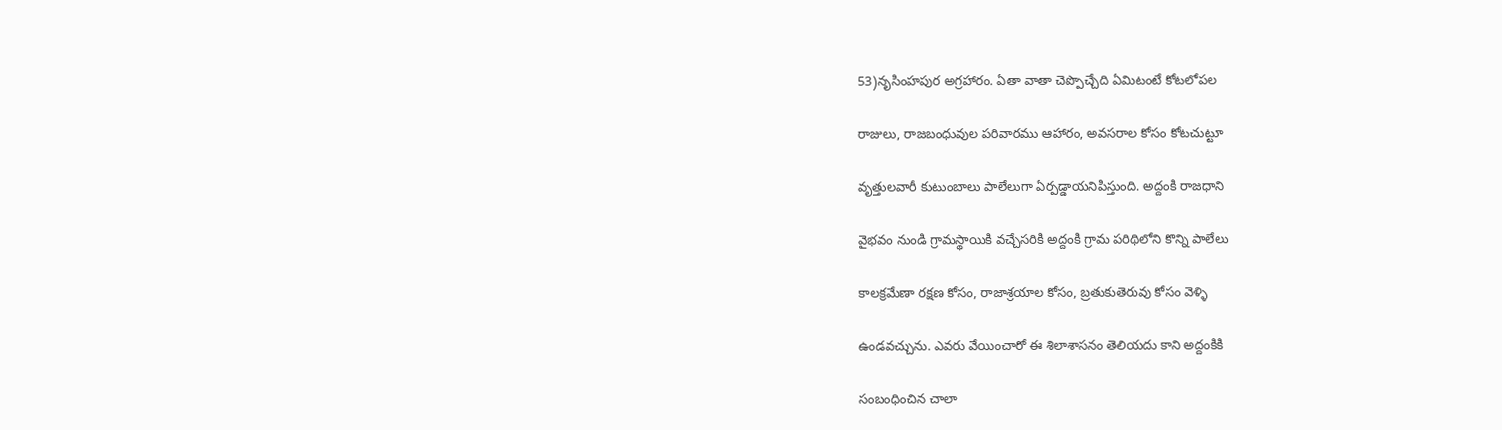53)నృసింహపుర అగ్రహారం. ఏతా వాతా చెప్పొచ్చేది ఏమిటంటే కోటలోపల

రాజులు, రాజబంధువుల పరివారము ఆహారం, అవసరాల కోసం కోటచుట్టూ

వృత్తులవారీ కుటుంబాలు పాలేలుగా ఏర్పడ్డాయనిపిస్తుంది. అద్దంకి రాజధాని

వైభవం నుండి గ్రామస్థాయికి వచ్చేసరికి అద్దంకి గ్రామ పరిథిలోని కొన్ని పాలేలు

కాలక్రమేణా రక్షణ కోసం, రాజాశ్రయాల కోసం, బ్రతుకుతెరువు కోసం వెళ్ళి

ఉండవచ్చును. ఎవరు వేయించారో ఈ శిలాశాసనం తెలియదు కాని అద్దంకికి

సంబంధించిన చాలా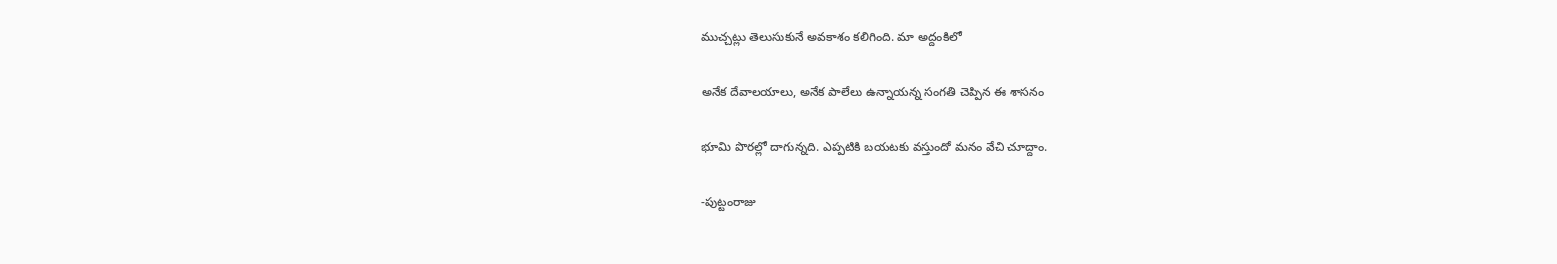ముచ్చట్లు తెలుసుకునే అవకాశం కలిగింది. మా అద్దంకిలో

అనేక దేవాలయాలు, అనేక పాలేలు ఉన్నాయన్న సంగతి చెప్పిన ఈ శాసనం

భూమి పొరల్లో దాగున్నది. ఎప్పటికి బయటకు వస్తుందో మనం వేచి చూద్దాం.

-పుట్టంరాజు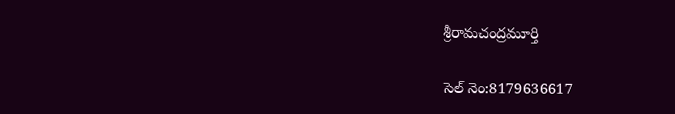శ్రీరామచంద్రమూర్తి

సెల్ నెం:8179636617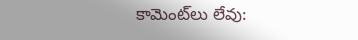కామెంట్‌లు లేవు: